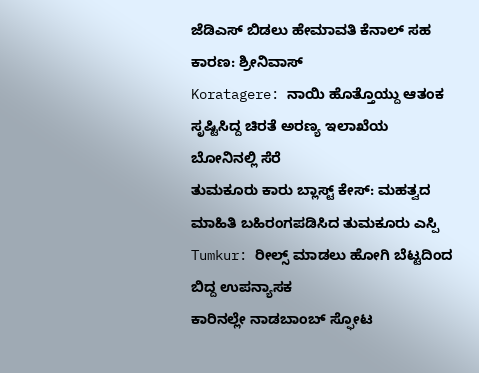ಜೆಡಿಎಸ್ ಬಿಡಲು ಹೇಮಾವತಿ ಕೆನಾಲ್ ಸಹ ಕಾರಣ: ಶ್ರೀನಿವಾಸ್
Koratagere: ನಾಯಿ ಹೊತ್ತೊಯ್ದು ಆತಂಕ ಸೃಷ್ಟಿಸಿದ್ದ ಚಿರತೆ ಅರಣ್ಯ ಇಲಾಖೆಯ ಬೋನಿನಲ್ಲಿ ಸೆರೆ
ತುಮಕೂರು ಕಾರು ಬ್ಲಾಸ್ಟ್ ಕೇಸ್: ಮಹತ್ವದ ಮಾಹಿತಿ ಬಹಿರಂಗಪಡಿಸಿದ ತುಮಕೂರು ಎಸ್ಪಿ
Tumkur: ರೀಲ್ಸ್ ಮಾಡಲು ಹೋಗಿ ಬೆಟ್ಟದಿಂದ ಬಿದ್ದ ಉಪನ್ಯಾಸಕ
ಕಾರಿನಲ್ಲೇ ನಾಡಬಾಂಬ್ ಸ್ಫೋಟ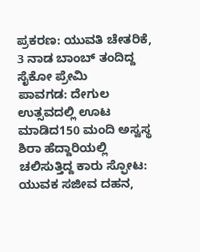ಪ್ರಕರಣ: ಯುವತಿ ಚೇತರಿಕೆ, 3 ನಾಡ ಬಾಂಬ್ ತಂದಿದ್ದ ಸೈಕೋ ಪ್ರೇಮಿ
ಪಾವಗಡ: ದೇಗುಲ ಉತ್ಸವದಲ್ಲಿ ಊಟ ಮಾಡಿದ150 ಮಂದಿ ಅಸ್ವಸ್ಥ
ಶಿರಾ ಹೆದ್ದಾರಿಯಲ್ಲಿ ಚಲಿಸುತ್ತಿದ್ದ ಕಾರು ಸ್ಫೋಟ: ಯುವಕ ಸಜೀವ ದಹನ,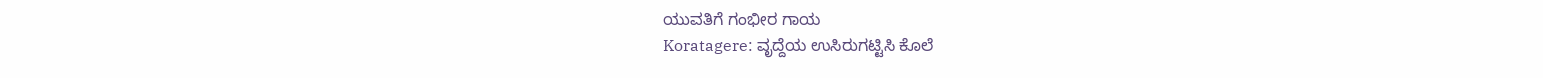ಯುವತಿಗೆ ಗಂಭೀರ ಗಾಯ
Koratagere: ವೃದ್ದೆಯ ಉಸಿರುಗಟ್ಟಿಸಿ ಕೊಲೆ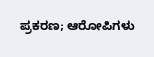ಪ್ರಕರಣ; ಆರೋಪಿಗಳು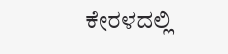ಕೇರಳದಲ್ಲಿ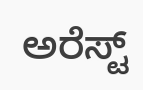ಅರೆಸ್ಟ್